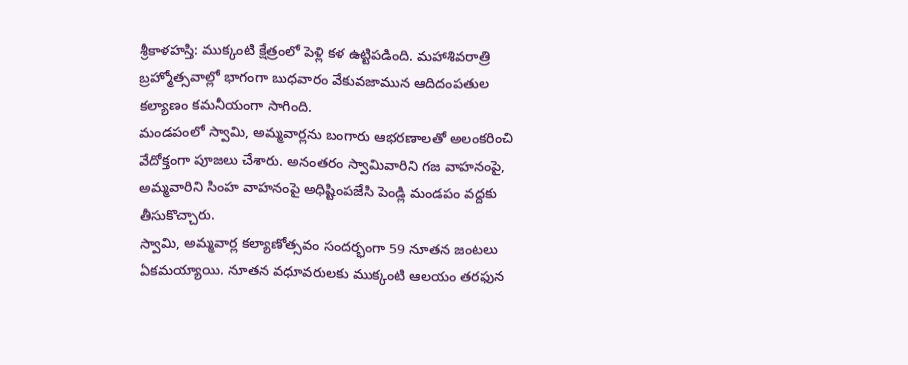శ్రీకాళహస్తి: ముక్కంటి క్షేత్రంలో పెళ్లి కళ ఉట్టిపడింది. మహాశివరాత్రి బ్రహ్మోత్సవాల్లో భాగంగా బుధవారం వేకువజామున ఆదిదంపతుల కల్యాణం కమనీయంగా సాగింది.
మండపంలో స్వామి, అమ్మవార్లను బంగారు ఆభరణాలతో అలంకరించి వేదోక్తంగా పూజలు చేశారు. అనంతరం స్వామివారిని గజ వాహనంపై, అమ్మవారిని సింహ వాహనంపై అధిష్టింపజేసి పెండ్లి మండపం వద్దకు తీసుకొచ్చారు.
స్వామి, అమ్మవార్ల కల్యాణోత్సవం సందర్భంగా 59 నూతన జంటలు ఏకమయ్యాయి. నూతన వధూవరులకు ముక్కంటి ఆలయం తరఫున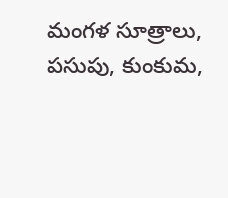మంగళ సూత్రాలు, పసుపు, కుంకుమ,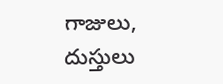గాజులు, దుస్తులు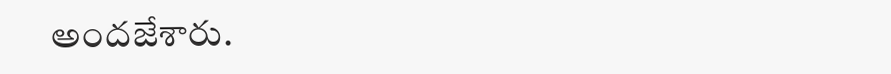అందజేశారు.